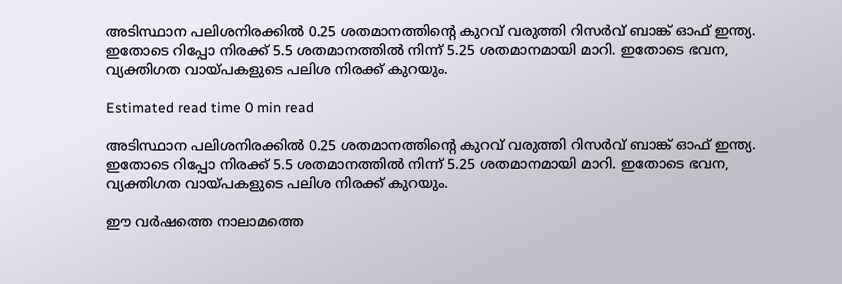അടിസ്ഥാന പലിശനിരക്കില്‍ 0.25 ശതമാനത്തിന്റെ കുറവ് വരുത്തി റിസർവ് ബാങ്ക് ഓഫ് ഇന്ത്യ. ഇതോടെ റിപ്പോ നിരക്ക് 5.5 ശതമാനത്തില്‍ നിന്ന് 5.25 ശതമാനമായി മാറി. ഇതോടെ ഭവന, വ്യക്തിഗത വായ്‌പകളുടെ പലിശ നിരക്ക് കുറയും.

Estimated read time 0 min read

അടിസ്ഥാന പലിശനിരക്കില്‍ 0.25 ശതമാനത്തിന്റെ കുറവ് വരുത്തി റിസർവ് ബാങ്ക് ഓഫ് ഇന്ത്യ. ഇതോടെ റിപ്പോ നിരക്ക് 5.5 ശതമാനത്തില്‍ നിന്ന് 5.25 ശതമാനമായി മാറി. ഇതോടെ ഭവന, വ്യക്തിഗത വായ്‌പകളുടെ പലിശ നിരക്ക് കുറയും.

ഈ വർഷത്തെ നാലാമത്തെ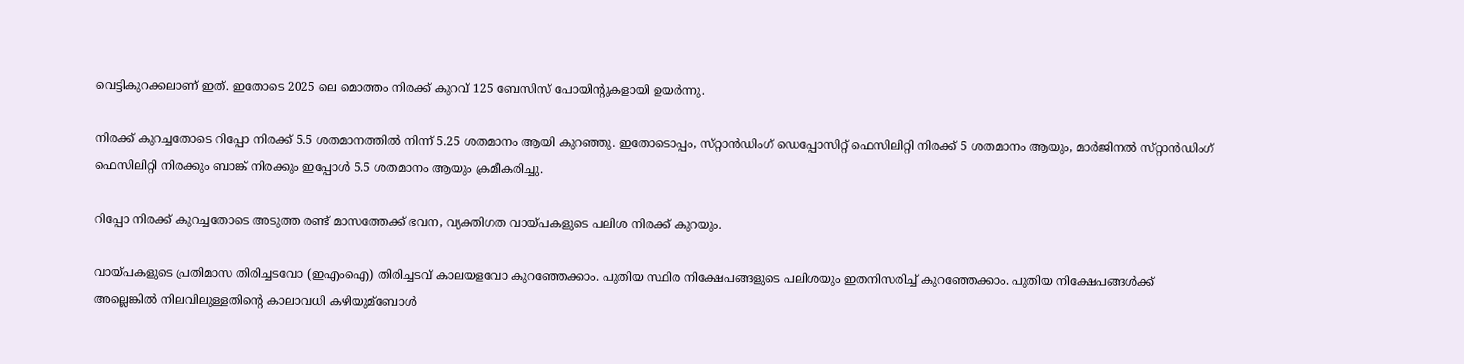വെട്ടികുറക്കലാണ് ഇത്. ഇതോടെ 2025 ലെ മൊത്തം നിരക്ക് കുറവ് 125 ബേസിസ് പോയിന്റുകളായി ഉയർന്നു.

നിരക്ക് കുറച്ചതോടെ റിപ്പോ നിരക്ക് 5.5 ശതമാനത്തില്‍ നിന്ന് 5.25 ശതമാനം ആയി കുറഞ്ഞു. ഇതോടൊപ്പം, സ്‌റ്റാൻഡിംഗ് ഡെപ്പോസിറ്റ് ഫെസിലിറ്റി നിരക്ക് 5 ശതമാനം ആയും, മാർജിനല്‍ സ്‌റ്റാൻഡിംഗ് ഫെസിലിറ്റി നിരക്കും ബാങ്ക് നിരക്കും ഇപ്പോള്‍ 5.5 ശതമാനം ആയും ക്രമീകരിച്ചു.

റിപ്പോ നിരക്ക് കുറച്ചതോടെ അടുത്ത രണ്ട് മാസത്തേക്ക് ഭവന, വ്യക്തിഗത വായ്‌പകളുടെ പലിശ നിരക്ക് കുറയും.

വായ്‌പകളുടെ പ്രതിമാസ തിരിച്ചടവോ (ഇഎംഐ) തിരിച്ചടവ് കാലയളവോ കുറഞ്ഞേക്കാം. പുതിയ സ്ഥിര നിക്ഷേപങ്ങളുടെ പലിശയും ഇതനിസരിച്ച്‌ കുറഞ്ഞേക്കാം. പുതിയ നിക്ഷേപങ്ങള്‍ക്ക് അല്ലെങ്കില്‍ നിലവിലുള്ളതിന്റെ കാലാവധി കഴിയുമ്ബോള്‍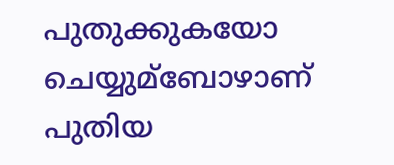പുതുക്കുകയോ ചെയ്യുമ്ബോഴാണ് പുതിയ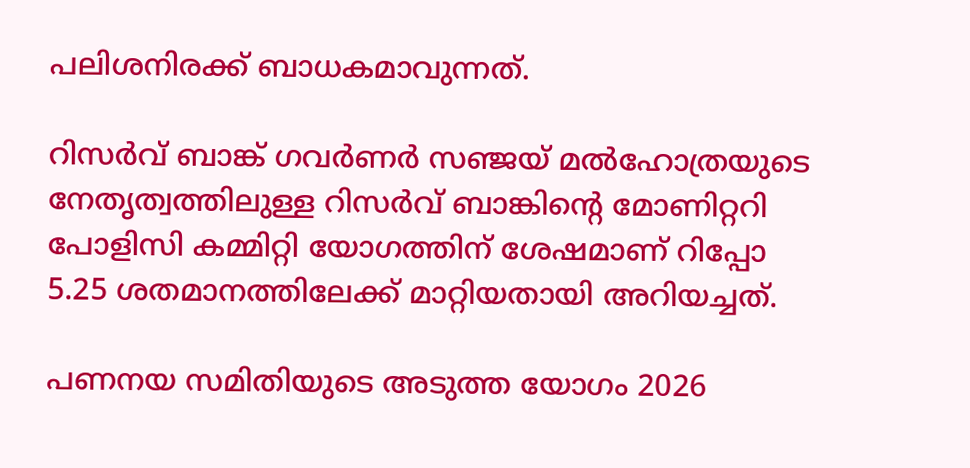പലിശനിരക്ക് ബാധകമാവുന്നത്.

റിസർവ് ബാങ്ക് ഗവർണർ സഞ്ജയ് മല്‍ഹോത്രയുടെ നേതൃത്വത്തിലുള്ള റിസർവ് ബാങ്കിന്റെ മോണിറ്ററി പോളിസി കമ്മിറ്റി യോഗത്തിന് ശേഷമാണ് റിപ്പോ 5.25 ശതമാനത്തിലേക്ക് മാറ്റിയതായി അറിയച്ചത്.

പണനയ സമിതിയുടെ അടുത്ത യോഗം 2026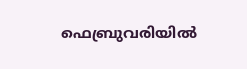ഫെബ്രുവരിയില്‍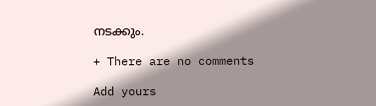നടക്കും.

+ There are no comments

Add yours